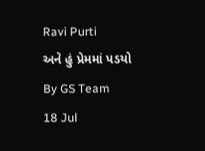Ravi Purti
અને હું પ્રેમમાં પડયો
By GS Team
18 Jul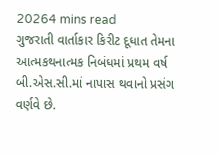20264 mins read
ગુજરાતી વાર્તાકાર કિરીટ દૂધાત તેમના આત્મકથનાત્મક નિબંધમાં પ્રથમ વર્ષ બી.એસ.સી.માં નાપાસ થવાનો પ્રસંગ વર્ણવે છે.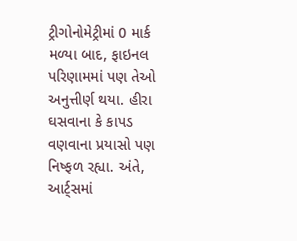ટ્રીગોનોમેટ્રીમાં 0 માર્ક મળ્યા બાદ, ફાઇનલ પરિણામમાં પણ તેઓ અનુત્તીર્ણ થયા. હીરા ઘસવાના કે કાપડ વણવાના પ્રયાસો પણ નિષ્ફળ રહ્યા. અંતે, આર્ટ્સમાં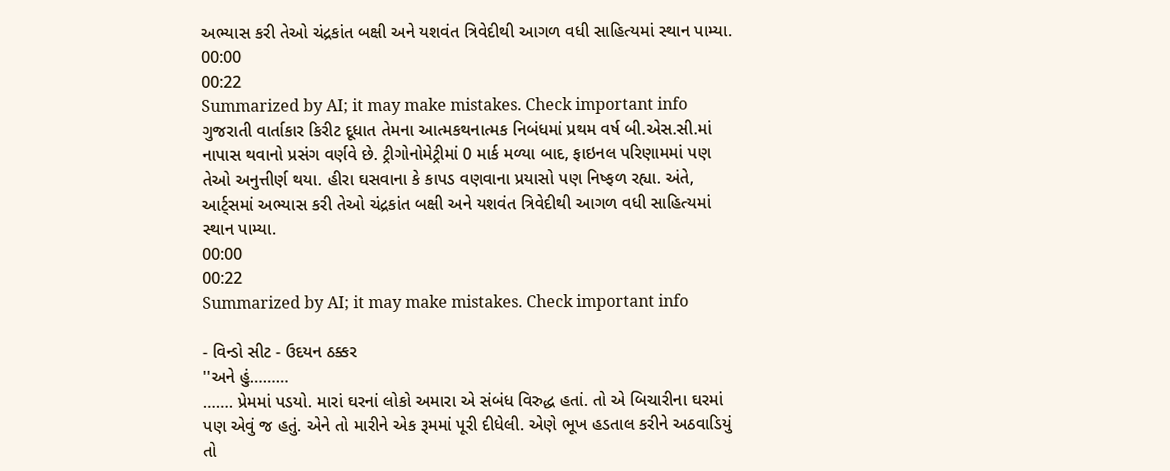અભ્યાસ કરી તેઓ ચંદ્રકાંત બક્ષી અને યશવંત ત્રિવેદીથી આગળ વધી સાહિત્યમાં સ્થાન પામ્યા.
00:00
00:22
Summarized by AI; it may make mistakes. Check important info
ગુજરાતી વાર્તાકાર કિરીટ દૂધાત તેમના આત્મકથનાત્મક નિબંધમાં પ્રથમ વર્ષ બી.એસ.સી.માં નાપાસ થવાનો પ્રસંગ વર્ણવે છે. ટ્રીગોનોમેટ્રીમાં 0 માર્ક મળ્યા બાદ, ફાઇનલ પરિણામમાં પણ તેઓ અનુત્તીર્ણ થયા. હીરા ઘસવાના કે કાપડ વણવાના પ્રયાસો પણ નિષ્ફળ રહ્યા. અંતે, આર્ટ્સમાં અભ્યાસ કરી તેઓ ચંદ્રકાંત બક્ષી અને યશવંત ત્રિવેદીથી આગળ વધી સાહિત્યમાં સ્થાન પામ્યા.
00:00
00:22
Summarized by AI; it may make mistakes. Check important info

- વિન્ડો સીટ - ઉદયન ઠક્કર
''અને હું………
……. પ્રેમમાં પડયો. મારાં ઘરનાં લોકો અમારા એ સંબંધ વિરુદ્ધ હતાં. તો એ બિચારીના ઘરમાં પણ એવું જ હતું. એને તો મારીને એક રૂમમાં પૂરી દીધેલી. એણે ભૂખ હડતાલ કરીને અઠવાડિયું તો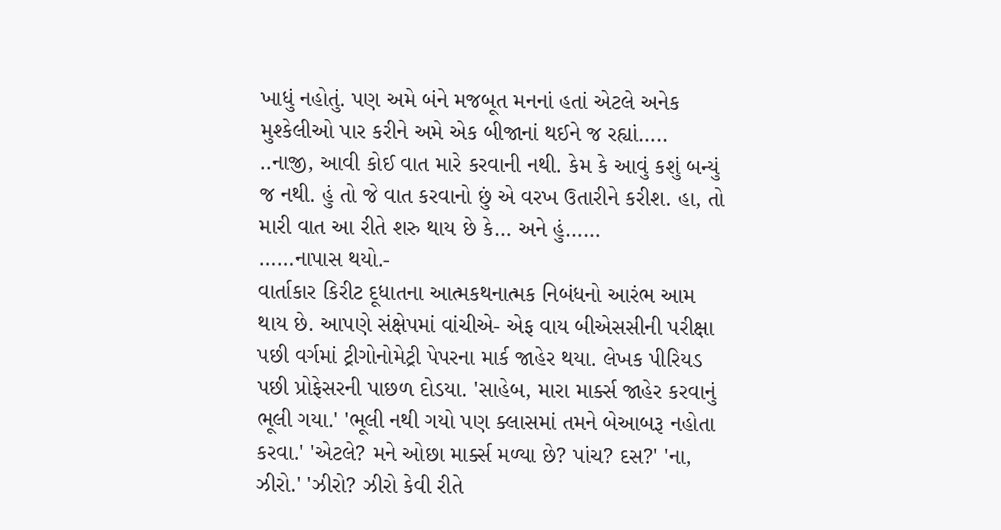ખાધું નહોતું. પણ અમે બંને મજબૂત મનનાં હતાં એટલે અનેક મુશ્કેલીઓ પાર કરીને અમે એક બીજાનાં થઈને જ રહ્યાં…..
..નાજી, આવી કોઈ વાત મારે કરવાની નથી. કેમ કે આવું કશું બન્યું જ નથી. હું તો જે વાત કરવાનો છું એ વરખ ઉતારીને કરીશ. હા, તો મારી વાત આ રીતે શરુ થાય છે કે… અને હું……
……નાપાસ થયો.-
વાર્તાકાર કિરીટ દૂધાતના આત્મકથનાત્મક નિબંધનો આરંભ આમ થાય છે. આપણે સંક્ષેપમાં વાંચીએ- એફ વાય બીએસસીની પરીક્ષા પછી વર્ગમાં ટ્રીગોનોમેટ્રી પેપરના માર્ક જાહેર થયા. લેખક પીરિયડ પછી પ્રોફેસરની પાછળ દોડયા. 'સાહેબ, મારા માર્ક્સ જાહેર કરવાનું ભૂલી ગયા.' 'ભૂલી નથી ગયો પણ ક્લાસમાં તમને બેઆબરૂ નહોતા કરવા.' 'એટલે? મને ઓછા માર્ક્સ મળ્યા છે? પાંચ? દસ?' 'ના, ઝીરો.' 'ઝીરો? ઝીરો કેવી રીતે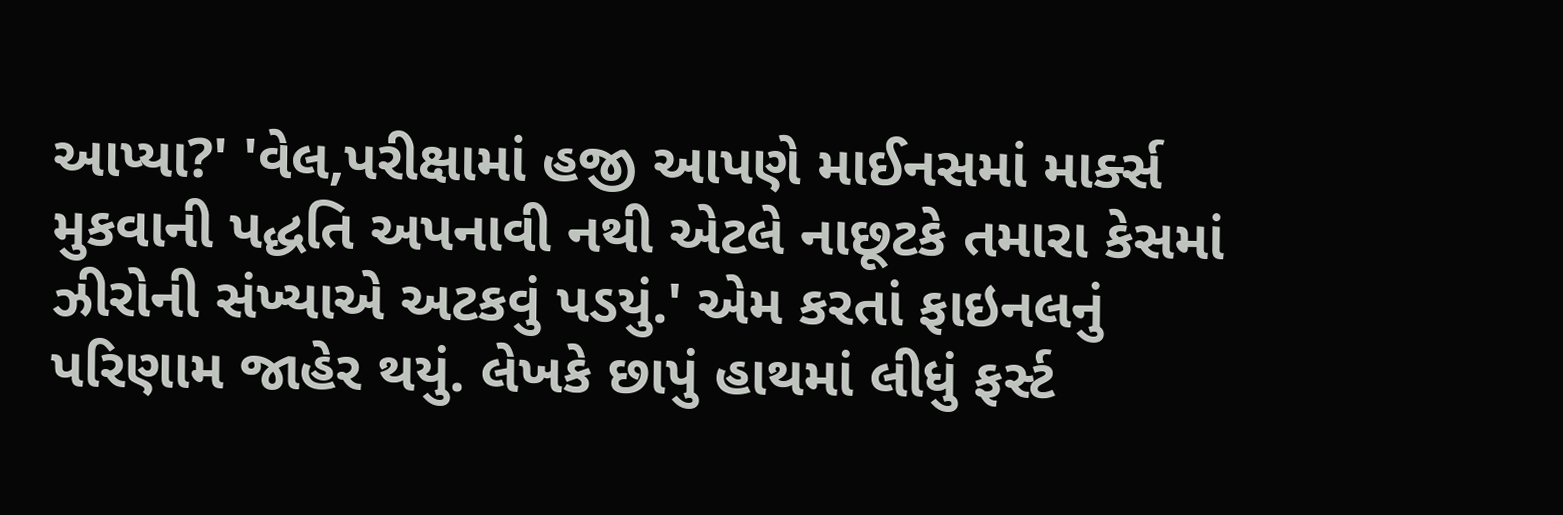આપ્યા?' 'વેલ,પરીક્ષામાં હજી આપણે માઈનસમાં માર્ક્સ મુકવાની પદ્ધતિ અપનાવી નથી એટલે નાછૂટકે તમારા કેસમાં ઝીરોની સંખ્યાએ અટકવું પડયું.' એમ કરતાં ફાઇનલનું પરિણામ જાહેર થયું. લેખકે છાપું હાથમાં લીધું ફર્સ્ટ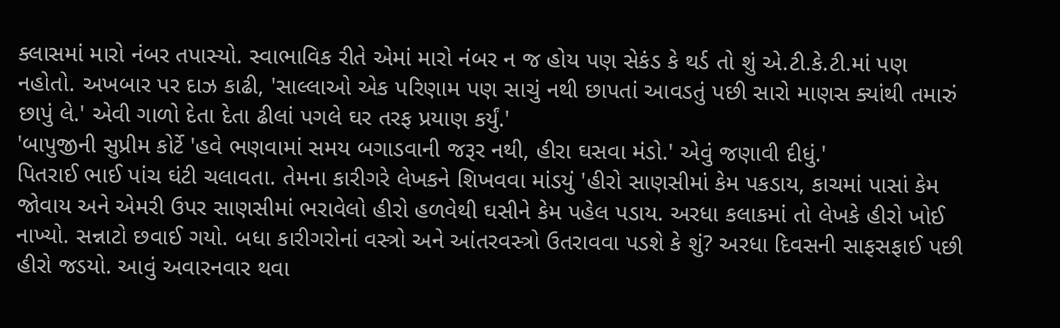ક્લાસમાં મારો નંબર તપાસ્યો. સ્વાભાવિક રીતે એમાં મારો નંબર ન જ હોય પણ સેકંડ કે થર્ડ તો શું એ.ટી.કે.ટી.માં પણ નહોતો. અખબાર પર દાઝ કાઢી, 'સાલ્લાઓ એક પરિણામ પણ સાચું નથી છાપતાં આવડતું પછી સારો માણસ ક્યાંથી તમારું છાપું લે.' એવી ગાળો દેતા દેતા ઢીલાં પગલે ઘર તરફ પ્રયાણ કર્યું.'
'બાપુજીની સુપ્રીમ કોર્ટે 'હવે ભણવામાં સમય બગાડવાની જરૂર નથી, હીરા ઘસવા મંડો.' એવું જણાવી દીધું.'
પિતરાઈ ભાઈ પાંચ ઘંટી ચલાવતા. તેમના કારીગરે લેખકને શિખવવા માંડયું 'હીરો સાણસીમાં કેમ પકડાય, કાચમાં પાસાં કેમ જોવાય અને એમરી ઉપર સાણસીમાં ભરાવેલો હીરો હળવેથી ઘસીને કેમ પહેલ પડાય. અરધા કલાકમાં તો લેખકે હીરો ખોઈ નાખ્યો. સન્નાટો છવાઈ ગયો. બધા કારીગરોનાં વસ્ત્રો અને આંતરવસ્ત્રો ઉતરાવવા પડશે કે શું? અરધા દિવસની સાફસફાઈ પછી હીરો જડયો. આવું અવારનવાર થવા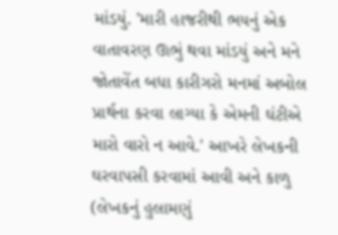માંડયું. 'મારી હાજરીથી ભયનું એક વાતાવરણ ઊભું થવા માંડયું અને મને જોતાવેંત બધા કારીગરો મનમાં અબોલ પ્રાર્થના કરવા લાગ્યા કે એમની ઘંટીએ મારો વારો ન આવે.' આખરે લેખકની ઘરવાપસી કરવામાં આવી અને કાળુ (લેખકનું હુલામણું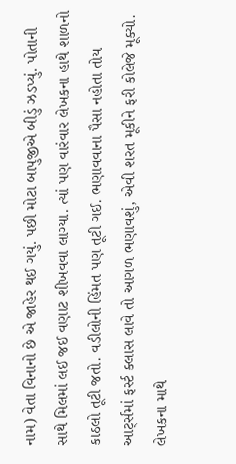નામ) વેતા વિનાનો છે એ જાહેર થઈ ગયું. પછી મોટા બાપુજીએ બીડું ઝડપ્યું. પોતાની સાથે મિલમાં લઈ જઈ વણાટ શીખવવા લાગ્યા. ત્યાં પણ વારંવાર લેખકના હાથે શાળનો કાઠલો તૂટી જતો. વડીલોની હિંમત પણ તૂટી ગઈ. ભણાવવાના પૈસા નહોતા તોય આર્ટ્સમાં ફર્સ્ટ ક્લાસ લાવે તો આગળ ભણાવશું, એવી શરત મૂકીને ફરી કોલેજે મૂક્યો. લેખકના માથે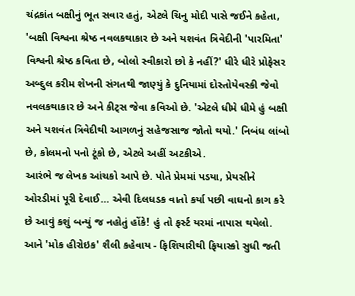ચંદ્રકાંત બક્ષીનું ભૂત સવાર હતું, એટલે ચિનુ મોદી પાસે જઈને કહેતા, 'બક્ષી વિશ્વના શ્રેષ્ઠ નવલકથાકાર છે અને યશવંત ત્રિવેદીની 'પારમિતા' વિશ્વની શ્રેષ્ઠ કવિતા છે, બોલો સ્વીકારો છો કે નહીં?' ધીરે ધીરે પ્રોફેસર અબ્દુલ કરીમ શેખની સંગતથી જાણ્યું કે દુનિયામાં દોસ્તોયેવસ્કી જેવો નવલકથાકાર છે અને કીટ્સ જેવા કવિઓ છે. 'એટલે ધીમે ધીમે હું બક્ષી અને યશવંત ત્રિવેદીથી આગળનું સહેજસાજ જોતો થયો.' નિબંધ લાંબો છે, કોલમનો પનો ટૂંકો છે, એટલે અહીં અટકીએ.
આરંભે જ લેખક આંચકો આપે છે. પોતે પ્રેમમાં પડયા, પ્રેયસીને ઓરડીમાં પૂરી દેવાઈ… એવી દિલધડક વાતો કર્યા પછી વાઘનો કાગ કરે છે આવું કશું બન્યું જ નહોતું હોંકે! હું તો ફર્સ્ટ યરમાં નાપાસ થયેલો. આને 'મોક હીરોઇક' શૈલી કહેવાય - ફિશિયારીથી ફિયાસ્કો સુધી જતી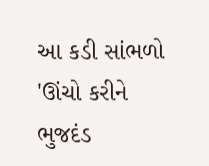આ કડી સાંભળો
'ઊંચો કરીને ભુજદંડ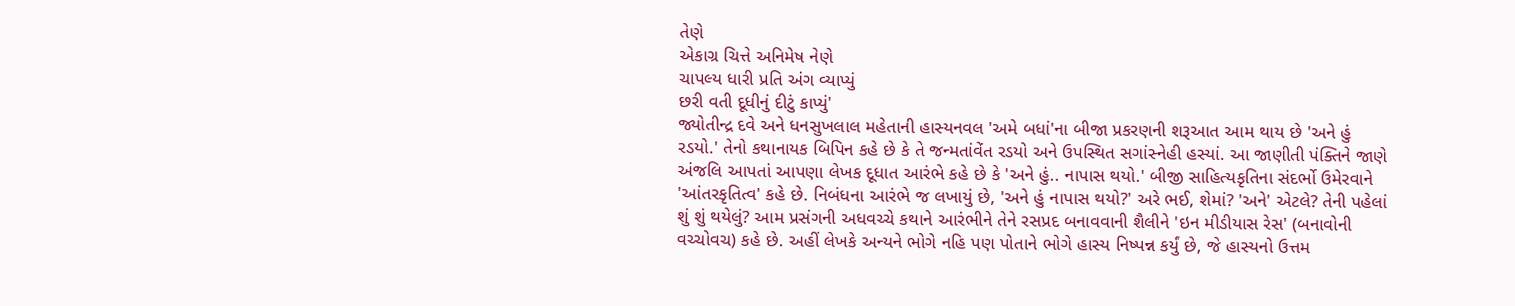તેણે
એકાગ્ર ચિત્તે અનિમેષ નેણે
ચાપલ્ય ધારી પ્રતિ અંગ વ્યાપ્યું
છરી વતી દૂધીનું દીટું કાપ્યું'
જ્યોતીન્દ્ર દવે અને ધનસુખલાલ મહેતાની હાસ્યનવલ 'અમે બધાં'ના બીજા પ્રકરણની શરૂઆત આમ થાય છે 'અને હું રડયો.' તેનો કથાનાયક બિપિન કહે છે કે તે જન્મતાંવેંત રડયો અને ઉપસ્થિત સગાંસ્નેહી હસ્યાં. આ જાણીતી પંક્તિને જાણે અંજલિ આપતાં આપણા લેખક દૂધાત આરંભે કહે છે કે 'અને હું.. નાપાસ થયો.' બીજી સાહિત્યકૃતિના સંદર્ભો ઉમેરવાને 'આંતરકૃતિત્વ' કહે છે. નિબંધના આરંભે જ લખાયું છે, 'અને હું નાપાસ થયો?' અરે ભઈ, શેમાં? 'અને' એટલે? તેની પહેલાં શું શું થયેલું? આમ પ્રસંગની અધવચ્ચે કથાને આરંભીને તેને રસપ્રદ બનાવવાની શૈલીને 'ઇન મીડીયાસ રેસ' (બનાવોની વચ્ચોવચ) કહે છે. અહીં લેખકે અન્યને ભોગે નહિ પણ પોતાને ભોગે હાસ્ય નિષ્પન્ન કર્યું છે, જે હાસ્યનો ઉત્તમ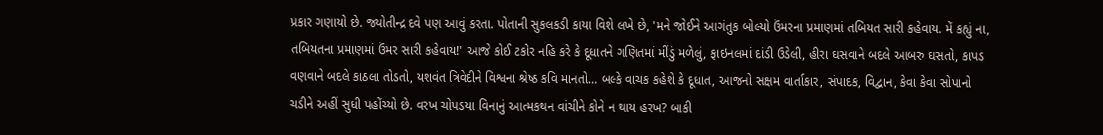પ્રકાર ગણાયો છે. જ્યોતીન્દ્ર દવે પણ આવું કરતા. પોતાની સુકલકડી કાયા વિશે લખે છે, 'મને જોઈને આગંતુક બોલ્યો ઉંમરના પ્રમાણમાં તબિયત સારી કહેવાય. મેં કહ્યું ના, તબિયતના પ્રમાણમાં ઉંમર સારી કહેવાય!' આજે કોઈ ટકોર નહિ કરે કે દૂધાતને ગણિતમાં મીંડું મળેલું, ફાઇનલમાં દાંડી ઉડેલી, હીરા ઘસવાને બદલે આબરુ ઘસતો, કાપડ વણવાને બદલે કાઠલા તોડતો, યશવંત ત્રિવેદીને વિશ્વના શ્રેષ્ઠ કવિ માનતો… બલ્કે વાચક કહેશે કે દૂધાત, આજનો સક્ષમ વાર્તાકાર, સંપાદક, વિદ્વાન, કેવા કેવા સોપાનો ચડીને અહીં સુધી પહોંચ્યો છે. વરખ ચોપડયા વિનાનું આત્મકથન વાંચીને કોને ન થાય હરખ? બાકી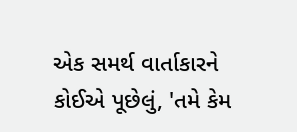એક સમર્થ વાર્તાકારને કોઈએ પૂછેલું, 'તમે કેમ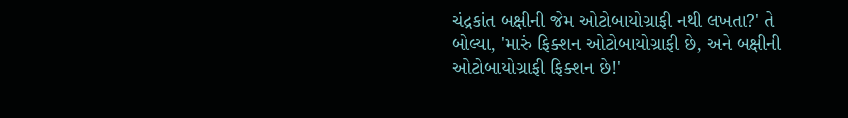ચંદ્રકાંત બક્ષીની જેમ ઓટોબાયોગ્રાફી નથી લખતા?' તે બોલ્યા, 'મારું ફિક્શન ઓટોબાયોગ્રાફી છે, અને બક્ષીની ઓટોબાયોગ્રાફી ફિક્શન છે!'